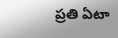ప్రతి ఏటా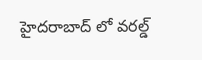హైదరాబాద్ లో వరల్డ్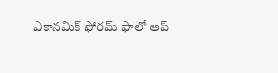ఎకానమిక్ ఫోరమ్ ఫాలో అప్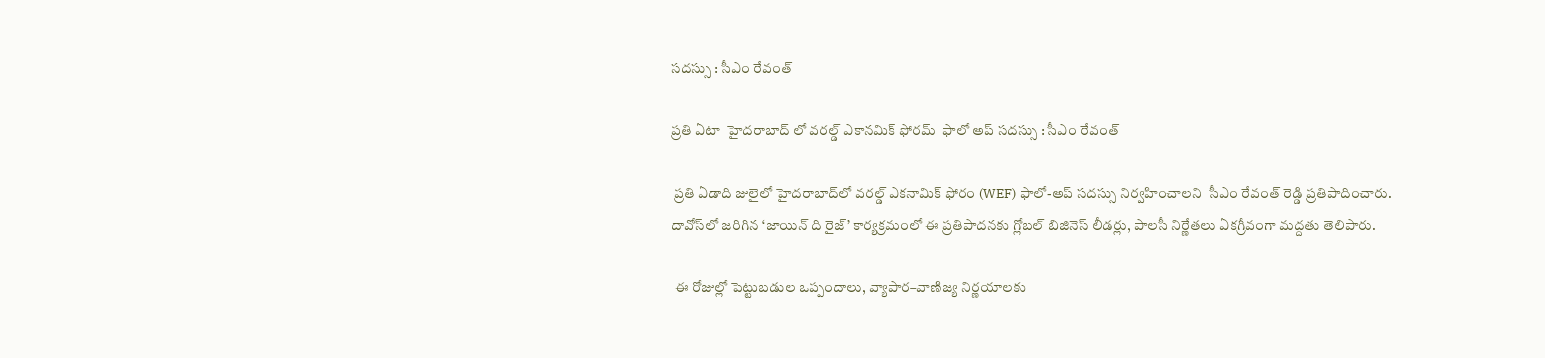సదస్సు : సీఎం రేవంత్

ప్రతి ఏటా  హైదరాబాద్ లో వరల్డ్ ఎకానమిక్ ఫోరమ్  ఫాలో అప్ సదస్సు : సీఎం రేవంత్

 ప్రతి ఏడాది జులైలో హైదరాబాద్‌లో వరల్డ్ ఎకనామిక్ ఫోరం (WEF) ఫాలో-అప్ సదస్సు నిర్వహించాలని  సీఎం రేవంత్ రెడ్డి ప్రతిపాదించారు. దావోస్‌లో జరిగిన ‘జాయిన్ ది రైజ్’ కార్యక్రమంలో ఈ ప్రతిపాదనకు గ్లోబల్ బిజినెస్ లీడర్లు, పాలసీ నిర్ణేతలు ఏకగ్రీవంగా మద్దతు తెలిపారు.

 ఈ రోజుల్లో పెట్టుబడుల ఒప్పందాలు, వ్యాపార–వాణిజ్య నిర్ణయాలకు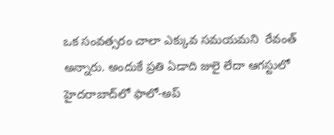ఒక సంవత్సరం చాలా ఎక్కువ సమయమని  రేవంత్ అన్నారు. అందుకే ప్రతి ఏడాది జులై లేదా ఆగస్టులో హైదరాబాద్‌లో ఫాలో-అప్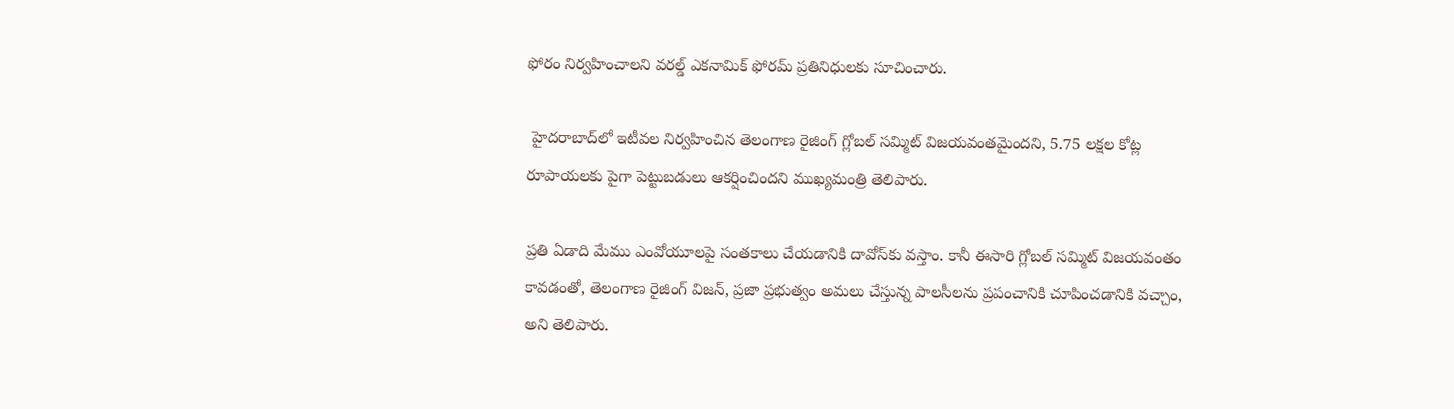ఫోరం నిర్వహించాలని వరల్డ్ ఎకనామిక్ ఫోరమ్ ప్రతినిధులకు సూచించారు.

 హైదరాబాద్‌లో ఇటీవల నిర్వహించిన తెలంగాణ రైజింగ్ గ్లోబల్ సమ్మిట్ విజయవంతమైందని, 5.75 లక్షల కోట్ల రూపాయలకు పైగా పెట్టుబడులు ఆకర్షించిందని ముఖ్యమంత్రి తెలిపారు.

ప్రతి ఏడాది మేము ఎంవోయూలపై సంతకాలు చేయడానికి దావోస్‌కు వస్తాం. కానీ ఈసారి గ్లోబల్ సమ్మిట్ విజయవంతం కావడంతో, తెలంగాణ రైజింగ్ విజన్, ప్రజా ప్రభుత్వం అమలు చేస్తున్న పాలసీలను ప్రపంచానికి చూపించడానికి వచ్చాం, అని తెలిపారు.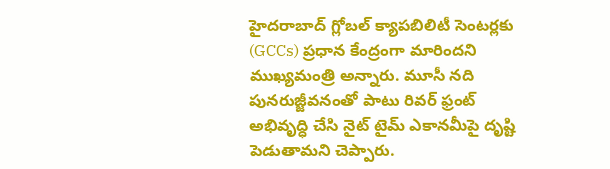హైదరాబాద్ గ్లోబల్ క్యాపబిలిటీ సెంటర్లకు (GCCs) ప్రధాన కేంద్రంగా మారిందని ముఖ్యమంత్రి అన్నారు. మూసీ నది పునరుజ్జీవనంతో పాటు రివర్ ఫ్రంట్ అభివృద్ధి చేసి నైట్ టైమ్ ఎకానమీపై దృష్టి పెడుతామని చెప్పారు.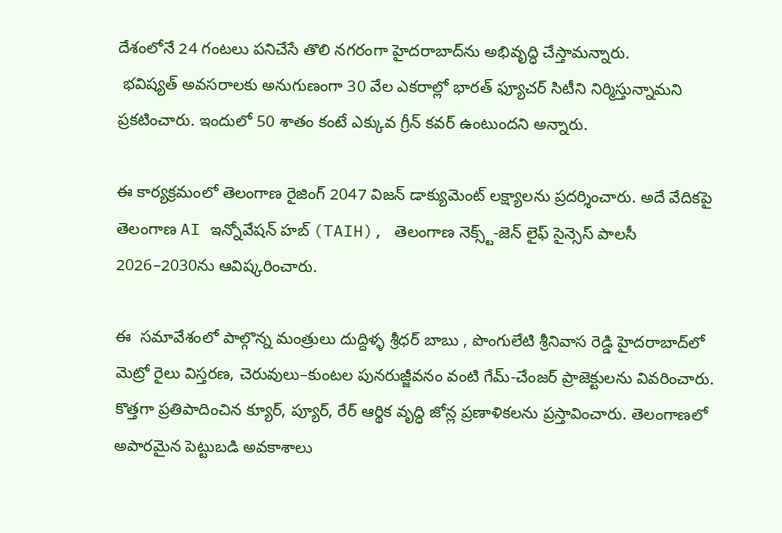దేశంలోనే 24 గంటలు పనిచేసే తొలి నగరంగా హైదరాబాద్‌ను అభివృద్ధి చేస్తామన్నారు.
 భవిష్యత్ అవసరాలకు అనుగుణంగా 30 వేల ఎకరాల్లో భారత్ ఫ్యూచర్ సిటీని నిర్మిస్తున్నామని ప్రకటించారు. ఇందులో 50 శాతం కంటే ఎక్కువ గ్రీన్ కవర్ ఉంటుందని అన్నారు.

ఈ కార్యక్రమంలో తెలంగాణ రైజింగ్ 2047 విజన్ డాక్యుమెంట్ లక్ష్యాలను ప్రదర్శించారు. అదే వేదికపై తెలంగాణ AI ఇన్నోవేషన్ హబ్ (TAIH), తెలంగాణ నెక్స్ట్-జెన్ లైఫ్ సైన్సెస్ పాలసీ 2026–2030ను ఆవిష్కరించారు.

ఈ  సమావేశంలో పాల్గొన్న మంత్రులు దుద్దిళ్ళ శ్రీధర్ బాబు , పొంగులేటి శ్రీనివాస రెడ్డి హైదరాబాద్‌లో మెట్రో రైలు విస్తరణ, చెరువులు–కుంటల పునరుజ్జీవనం వంటి గేమ్-చేంజర్ ప్రాజెక్టులను వివరించారు. కొత్తగా ప్రతిపాదించిన క్యూర్, ప్యూర్, రేర్ ఆర్థిక వృద్ధి జోన్ల ప్రణాళికలను ప్రస్తావించారు. తెలంగాణలో అపారమైన పెట్టుబడి అవకాశాలు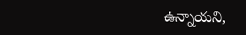ఉన్నాయని,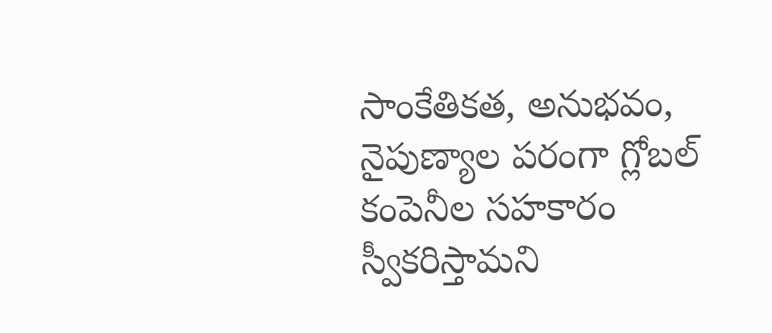సాంకేతికత, అనుభవం, నైపుణ్యాల పరంగా గ్లోబల్ కంపెనీల సహకారం స్వీకరిస్తామని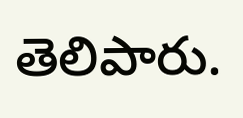తెలిపారు.